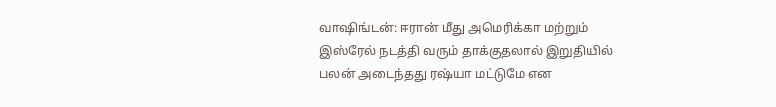வாஷிங்டன்: ஈரான் மீது அமெரிக்கா மற்றும் இஸ்ரேல் நடத்தி வரும் தாக்குதலால் இறுதியில் பலன் அடைந்தது ரஷ்யா மட்டுமே என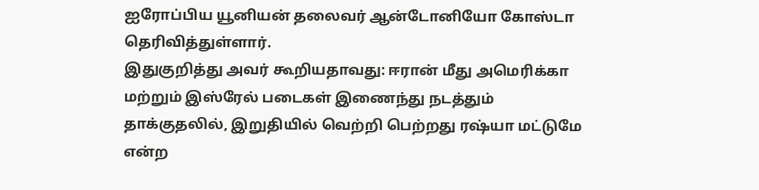ஐரோப்பிய யூனியன் தலைவர் ஆன்டோனியோ கோஸ்டா தெரிவித்துள்ளார்.
இதுகுறித்து அவர் கூறியதாவது: ஈரான் மீது அமெரிக்கா மற்றும் இஸ்ரேல் படைகள் இணைந்து நடத்தும் தாக்குதலில், இறுதியில் வெற்றி பெற்றது ரஷ்யா மட்டுமே என்ற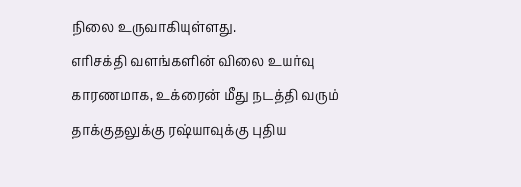நிலை உருவாகியுள்ளது.
எரிசக்தி வளங்களின் விலை உயர்வு காரணமாக, உக்ரைன் மீது நடத்தி வரும் தாக்குதலுக்கு ரஷ்யாவுக்கு புதிய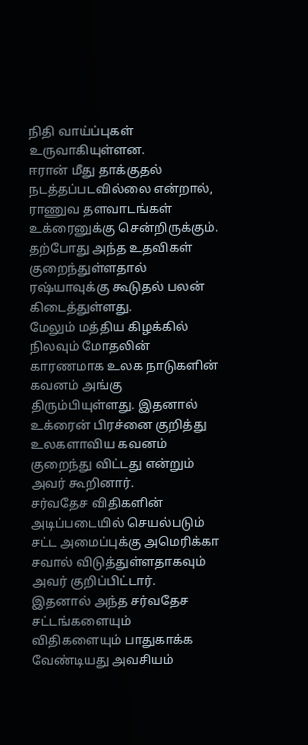நிதி வாய்ப்புகள் உருவாகியுள்ளன.
ஈரான் மீது தாக்குதல் நடத்தப்படவில்லை என்றால், ராணுவ தளவாடங்கள் உக்ரைனுக்கு சென்றிருக்கும். தற்போது அந்த உதவிகள் குறைந்துள்ளதால் ரஷ்யாவுக்கு கூடுதல் பலன் கிடைத்துள்ளது.
மேலும் மத்திய கிழக்கில் நிலவும் மோதலின் காரணமாக உலக நாடுகளின் கவனம் அங்கு திரும்பியுள்ளது. இதனால் உக்ரைன் பிரச்னை குறித்து உலகளாவிய கவனம் குறைந்து விட்டது என்றும் அவர் கூறினார்.
சர்வதேச விதிகளின் அடிப்படையில் செயல்படும் சட்ட அமைப்புக்கு அமெரிக்கா சவால் விடுத்துள்ளதாகவும் அவர் குறிப்பிட்டார்.
இதனால் அந்த சர்வதேச சட்டங்களையும் விதிகளையும் பாதுகாக்க வேண்டியது அவசியம்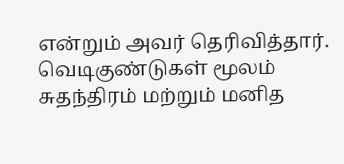என்றும் அவர் தெரிவித்தார்.
வெடிகுண்டுகள் மூலம் சுதந்திரம் மற்றும் மனித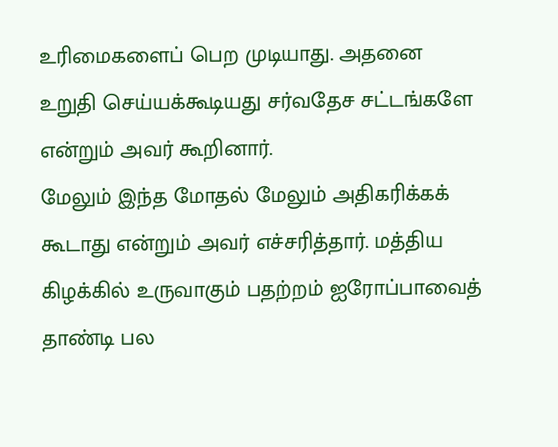உரிமைகளைப் பெற முடியாது. அதனை உறுதி செய்யக்கூடியது சர்வதேச சட்டங்களே என்றும் அவர் கூறினார்.
மேலும் இந்த மோதல் மேலும் அதிகரிக்கக் கூடாது என்றும் அவர் எச்சரித்தார். மத்திய கிழக்கில் உருவாகும் பதற்றம் ஐரோப்பாவைத் தாண்டி பல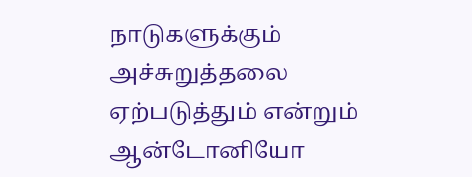நாடுகளுக்கும் அச்சுறுத்தலை ஏற்படுத்தும் என்றும் ஆன்டோனியோ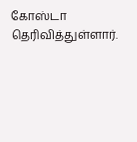கோஸ்டா தெரிவித்துள்ளார்.